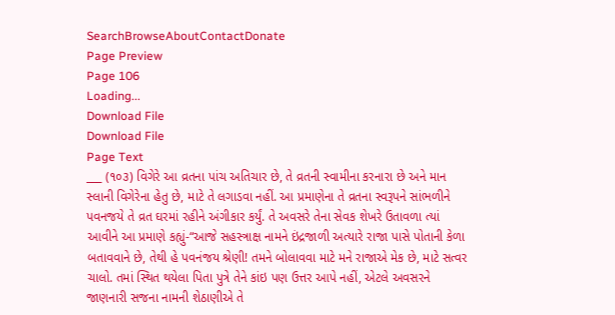SearchBrowseAboutContactDonate
Page Preview
Page 106
Loading...
Download File
Download File
Page Text
___ (૧૦૩) વિગેરે આ વ્રતના પાંચ અતિચાર છે, તે વ્રતની સ્વામીના કરનારા છે અને માન સ્લાની વિગેરેના હેતુ છે, માટે તે લગાડવા નહીં. આ પ્રમાણેના તે વ્રતના સ્વરૂપને સાંભળીને પવનજયે તે વ્રત ઘરમાં રહીને અંગીકાર કર્યું. તે અવસરે તેના સેવક શેખરે ઉતાવળા ત્યાં આવીને આ પ્રમાણે કહ્યું-“આજે સહસ્ત્રાક્ષ નામને ઇંદ્રજાળી અત્યારે રાજા પાસે પોતાની કેળા બતાવવાને છે, તેથી હે પવનંજય શ્રેણી! તમને બોલાવવા માટે મને રાજાએ મેક છે, માટે સત્વર ચાલો. તમાં સ્થિત થયેલા પિતા પુત્રે તેને કાંઇ પણ ઉત્તર આપે નહીં, એટલે અવસરને જાણનારી સજના નામની શેઠાણીએ તે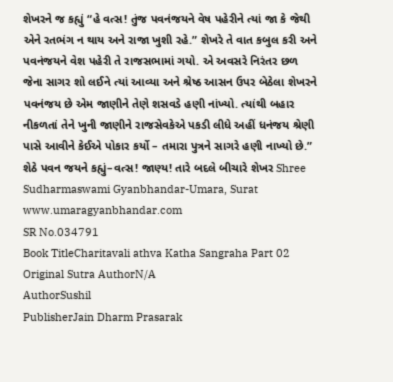શેખરને જ કહ્યું “હે વત્સ! તુંજ પવનંજયને વેષ પહેરીને ત્યાં જા કે જેથી એને રતભંગ ન થાય અને રાજા ખુશી રહે.” શેખરે તે વાત કબુલ કરી અને પવનંજયને વેશ પહેરી તે રાજસભામાં ગયો. એ અવસરે નિરંતર છળ જેના સાગર શો લઈને ત્યાં આવ્યા અને શ્રેષ્ઠ આસન ઉપર બેઠેલા શેખરને પવનંજય છે એમ જાણીને તેણે શસવડે હણી નાંખ્યો. ત્યાંથી બહાર નીકળતાં તેને ખુની જાણીને રાજસેવકેએ પકડી લીધે અહીં ધનંજય શ્રેણી પાસે આવીને કેઈએ પોકાર કર્યો – તમારા પુત્રને સાગરે હણી નાખ્યો છે.” શેઠે પવન જયને કહ્યું–વત્સ! જાણ્ય! તારે બદલે બીચારે શેખર Shree Sudharmaswami Gyanbhandar-Umara, Surat www.umaragyanbhandar.com
SR No.034791
Book TitleCharitavali athva Katha Sangraha Part 02
Original Sutra AuthorN/A
AuthorSushil
PublisherJain Dharm Prasarak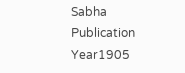Sabha
Publication Year1905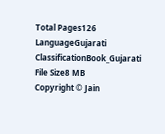Total Pages126
LanguageGujarati
ClassificationBook_Gujarati
File Size8 MB
Copyright © Jain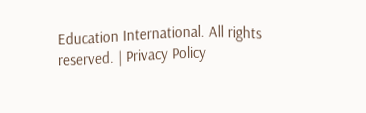Education International. All rights reserved. | Privacy Policy